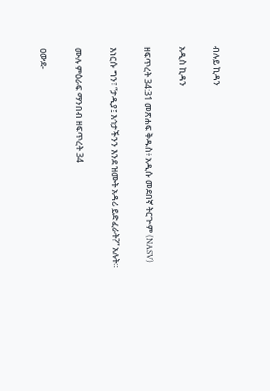ብሉይ ኪዳን

አዲስ ኪዳን

ዘፍጥረት 34:31 መጽሐፍ ቅዱስ፥ አዲሱ መደበኛ ትርጒም (NASV)

እነርሱ ግን፣ “ታዲያ፤ እኅታችንን እንደ ዝሙት አዳሪ ይድፈራት?” አሉት።

ሙሉ ምዕራፍ ማንበብ ዘፍጥረት 34

ዐውደ-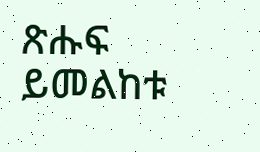ጽሑፍ ይመልከቱ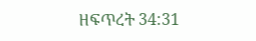ዘፍጥረት 34:31